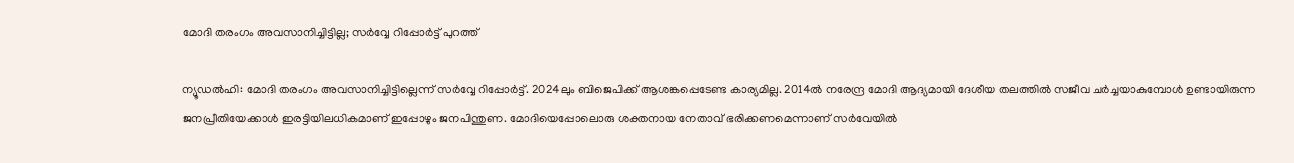മോദി തരംഗം അവസാനിച്ചിട്ടില്ല; സർവ്വേ റിപ്പോർട്ട് പുറത്ത്

ന്യൂഡല്‍ഹി: മോദി തരംഗം അവസാനിച്ചിട്ടില്ലെന്ന് സർവ്വേ റിപ്പോര്‍ട്ട്. 2024ലും ബിജെപിക്ക് ആശങ്കപ്പെടേണ്ട കാര്യമില്ല. 2014ല്‍ നരേന്ദ്ര മോദി ആദ്യമായി ദേശീയ തലത്തില്‍ സജീവ ചര്‍ച്ചയാകുമ്പോള്‍ ഉണ്ടായിരുന്ന ജനപ്രീതിയേക്കാള്‍ ഇരട്ടിയിലധികമാണ് ഇപ്പോഴും ജനപിന്തുണ. മോദിയെപ്പോലൊരു ശക്തനായ നേതാവ് ഭരിക്കണമെന്നാണ് സർവേയിൽ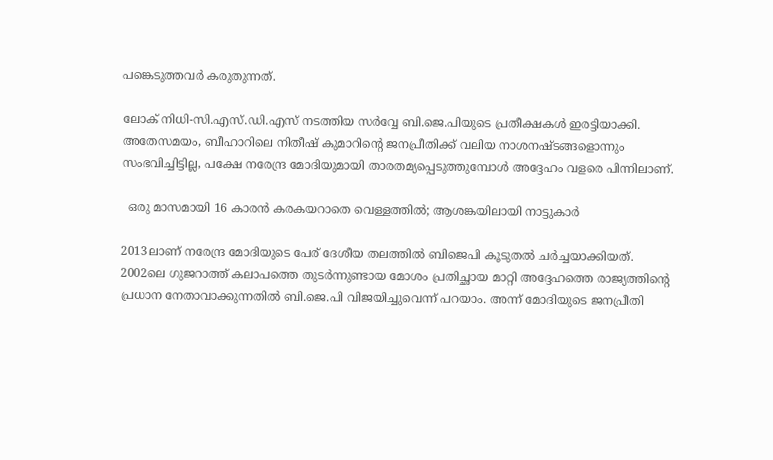പങ്കെടുത്തവർ കരുതുന്നത്.

ലോക് നിധി-സി.എസ്.ഡി.എസ് നടത്തിയ സർവ്വേ ബി.ജെ.പിയുടെ പ്രതീക്ഷകൾ ഇരട്ടിയാക്കി. അതേസമയം, ബീഹാറിലെ നിതീഷ് കുമാറിന്‍റെ ജനപ്രീതിക്ക് വലിയ നാശനഷ്ടങ്ങളൊന്നും സംഭവിച്ചിട്ടില്ല, പക്ഷേ നരേന്ദ്ര മോദിയുമായി താരതമ്യപ്പെടുത്തുമ്പോൾ അദ്ദേഹം വളരെ പിന്നിലാണ്.

  ഒരു മാസമായി 16 കാരൻ കരകയറാതെ വെള്ളത്തിൽ; ആശങ്കയിലായി നാട്ടുകാർ

2013ലാണ് നരേന്ദ്ര മോദിയുടെ പേര് ദേശീയ തലത്തില്‍ ബിജെപി കൂടുതല്‍ ചര്‍ച്ചയാക്കിയത്. 2002ലെ ഗുജറാത്ത് കലാപത്തെ തുടർന്നുണ്ടായ മോശം പ്രതിച്ഛായ മാറ്റി അദ്ദേഹത്തെ രാജ്യത്തിന്‍റെ പ്രധാന നേതാവാക്കുന്നതിൽ ബി.ജെ.പി വിജയിച്ചുവെന്ന് പറയാം. അന്ന് മോദിയുടെ ജനപ്രീതി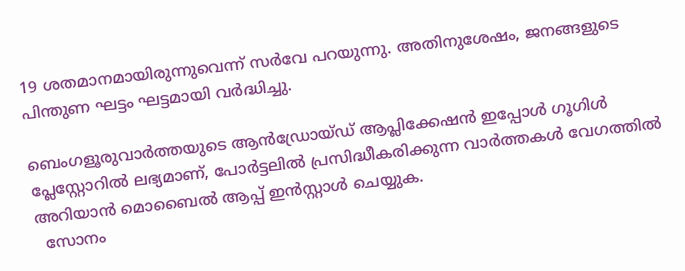19 ശതമാനമായിരുന്നുവെന്ന് സർവേ പറയുന്നു. അതിനുശേഷം, ജനങ്ങളുടെ പിന്തുണ ഘട്ടം ഘട്ടമായി വർദ്ധിച്ചു.

ബെംഗളൂരുവാർത്തയുടെ ആൻഡ്രോയ്ഡ് ആപ്ലിക്കേഷൻ ഇപ്പോൾ ഗൂഗിൾ പ്ലേസ്റ്റോറിൽ ലഭ്യമാണ്, പോർട്ടലിൽ പ്രസിദ്ധീകരിക്കുന്ന വാർത്തകൾ വേഗത്തിൽ അറിയാൻ മൊബൈൽ ആപ്പ് ഇൻസ്റ്റാൾ ചെയ്യുക.
  സോനം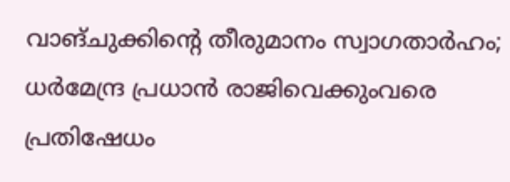വാങ്ചുക്കിന്റെ തീരുമാനം സ്വാഗതാർഹം; ധർമേന്ദ്ര പ്രധാൻ രാജിവെക്കുംവരെ പ്രതിഷേധം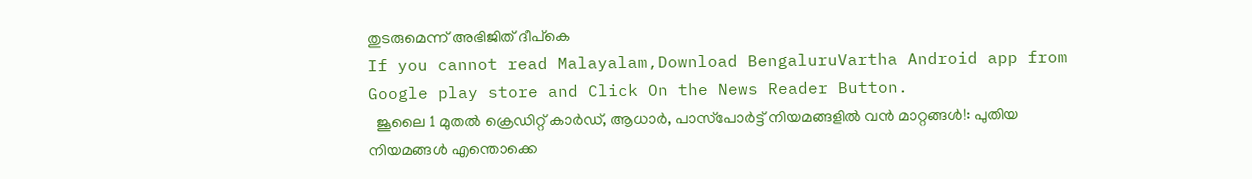തുടരുമെന്ന് അഭിജിത് ദീപ്കെ
If you cannot read Malayalam,Download BengaluruVartha Android app from Google play store and Click On the News Reader Button.
  ജൂലൈ 1 മുതൽ ക്രെഡിറ്റ് കാർഡ്, ആധാർ, പാസ്‌പോർട്ട് നിയമങ്ങളിൽ വൻ മാറ്റങ്ങൾ!: പുതിയ നിയമങ്ങൾ എന്തൊക്കെ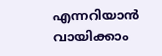എന്നറിയാൻ വായിക്കാം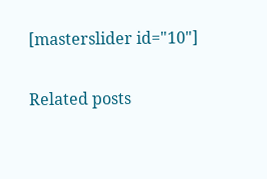[masterslider id="10"]

Related posts